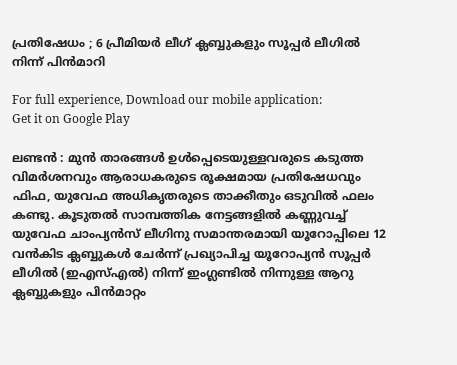പ്രതിഷേധം ; 6 പ്രീമിയർ ലീഗ് ക്ലബ്ബുകളും സൂപ്പർ ലീഗിൽ നിന്ന് പിൻമാറി

For full experience, Download our mobile application:
Get it on Google Play

ലണ്ടൻ : മുൻ താരങ്ങൾ ഉൾപ്പെടെയുള്ളവരുടെ കടുത്ത വിമർശനവും ആരാധകരുടെ രൂക്ഷമായ പ്രതിഷേധവും ഫിഫ, യുവേഫ അധികൃതരുടെ താക്കീതും ഒടുവിൽ ഫലം കണ്ടു. കൂടുതൽ സാമ്പത്തിക നേട്ടങ്ങളിൽ കണ്ണുവച്ച് യുവേഫ ചാംപ്യൻസ് ലീഗിനു സമാന്തരമായി യൂറോപ്പിലെ 12 വൻകിട ക്ലബ്ബുകൾ ചേർന്ന് പ്രഖ്യാപിച്ച യൂറോപ്യൻ സൂപ്പർ ലീഗിൽ (ഇഎസ്എൽ) നിന്ന് ഇംഗ്ലണ്ടിൽ നിന്നുള്ള ആറു ക്ലബ്ബുകളും പിൻമാറ്റം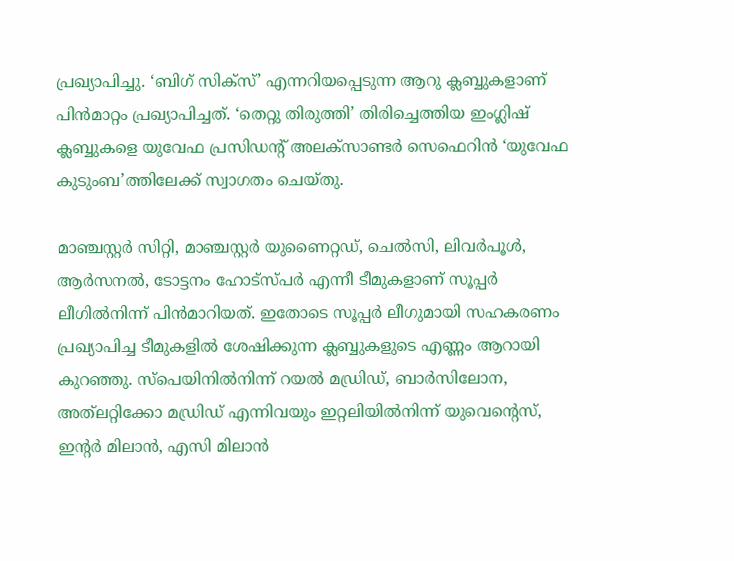പ്രഖ്യാപിച്ചു. ‘ബിഗ് സിക്സ്’ എന്നറിയപ്പെടുന്ന ആറു ക്ലബ്ബുകളാണ് പിൻമാറ്റം പ്രഖ്യാപിച്ചത്. ‘തെറ്റു തിരുത്തി’ തിരിച്ചെത്തിയ ഇംഗ്ലിഷ് ക്ലബ്ബുകളെ യുവേഫ പ്രസിഡന്റ് അലക്സാണ്ടർ സെഫെറിൻ ‘യുവേഫ കുടുംബ’ത്തിലേക്ക് സ്വാഗതം ചെയ്തു.

മാഞ്ചസ്റ്റർ സിറ്റി, മാഞ്ചസ്റ്റർ യുണൈറ്റഡ്, ചെൽസി, ലിവർപൂൾ, ആർസനൽ, ടോട്ടനം ഹോട്സ്പർ എന്നീ ടീമുകളാണ് സൂപ്പർ ലീഗിൽനിന്ന് പിൻമാറിയത്. ഇതോടെ സൂപ്പർ ലീഗുമായി സഹകരണം പ്രഖ്യാപിച്ച ടീമുകളിൽ ശേഷിക്കുന്ന ക്ലബ്ബുകളുടെ എണ്ണം ആറായി കുറഞ്ഞു. സ്പെയിനിൽനിന്ന് റയൽ മഡ്രിഡ‍്, ബാർസിലോന, അത്‍ലറ്റിക്കോ മഡ്രിഡ് എന്നിവയും ഇറ്റലിയിൽനിന്ന് യുവെന്റെസ്, ഇന്റർ മിലാൻ, എസി മിലാൻ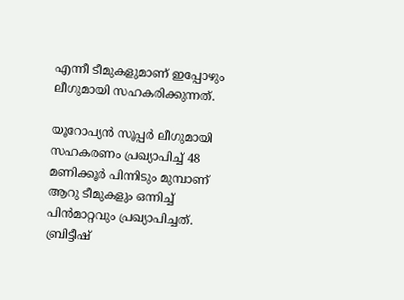എന്നീ ടീമുകളുമാണ് ഇപ്പോഴും ലീഗുമായി സഹകരിക്കുന്നത്.

യൂറോപ്യൻ സൂപ്പർ ലീഗുമായി സഹകരണം പ്രഖ്യാപിച്ച് 48 മണിക്കൂർ പിന്നിടും മുമ്പാണ് ആറു ടീമുകളും ഒന്നിച്ച് പിൻമാറ്റവും പ്രഖ്യാപിച്ചത്. ബ്രിട്ടീഷ്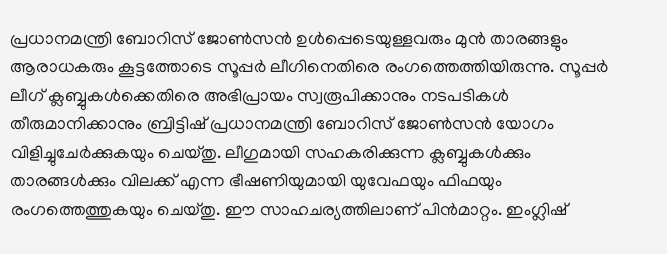പ്രധാനമന്ത്രി ബോറിസ് ജോൺസൻ ഉൾപ്പെടെയുള്ളവരും മുന്‍ താരങ്ങളും ആരാധകരും കൂട്ടത്തോടെ സൂപ്പർ ലീഗിനെതിരെ രംഗത്തെത്തിയിരുന്നു. സൂപ്പർ ലീഗ് ക്ലബ്ബുകൾക്കെതിരെ അഭിപ്രായം സ്വരൂപിക്കാനും നടപടികൾ തീരുമാനിക്കാനും ബ്രിട്ടിഷ് പ്രധാനമന്ത്രി ബോറിസ് ജോൺസൻ യോഗം വിളിച്ചുചേർക്കുകയും ചെയ്തു. ലീഗുമായി സഹകരിക്കുന്ന ക്ലബ്ബുകൾക്കും താരങ്ങൾക്കും വിലക്ക് എന്ന ഭീഷണിയുമായി യുവേഫയും ഫിഫയും രംഗത്തെത്തുകയും ചെയ്തു. ഈ സാഹചര്യത്തിലാണ് പിൻമാറ്റം. ഇംഗ്ലിഷ്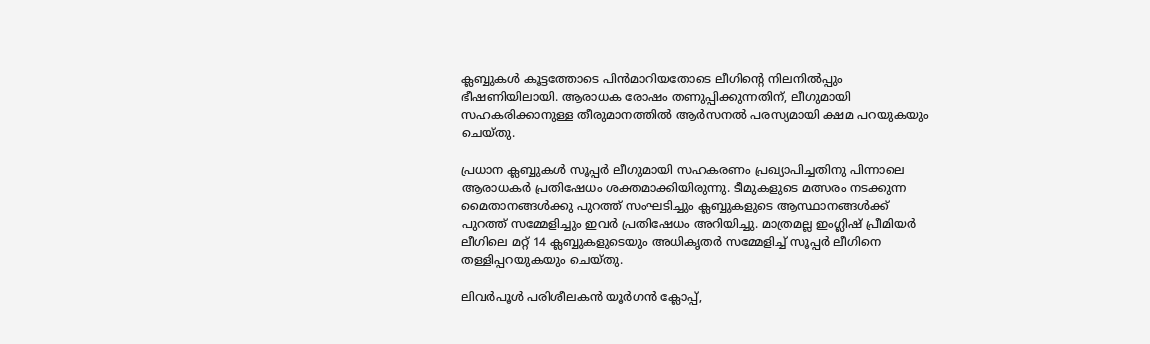ക്ലബ്ബുകൾ കൂട്ടത്തോടെ പിൻമാറിയതോടെ ലീഗിന്റെ നിലനിൽപ്പും ഭീഷണിയിലായി. ആരാധക രോഷം തണുപ്പിക്കുന്നതിന്, ലീഗുമായി സഹകരിക്കാനുള്ള തീരുമാനത്തിൽ ആർസനൽ പരസ്യമായി ക്ഷമ പറയുകയും ചെയ്തു.

പ്രധാന ക്ലബ്ബുകൾ സൂപ്പർ ലീഗുമായി സഹകരണം പ്രഖ്യാപിച്ചതിനു പിന്നാലെ ആരാധകർ പ്രതിഷേധം ശക്തമാക്കിയിരുന്നു. ടീമുകളുടെ മത്സരം നടക്കുന്ന മൈതാനങ്ങൾക്കു പുറത്ത് സംഘടിച്ചും ക്ലബ്ബുകളുടെ ആസ്ഥാനങ്ങൾക്ക് പുറത്ത് സമ്മേളിച്ചും ഇവർ പ്രതിഷേധം അറിയിച്ചു. മാത്രമല്ല ഇംഗ്ലിഷ് പ്രീമിയർ ലീഗിലെ മറ്റ് 14 ക്ലബ്ബുകളുടെയും അധികൃതർ സമ്മേളിച്ച് സൂപ്പർ ലീഗിനെ തള്ളിപ്പറയുകയും ചെയ്തു.

ലിവർപൂൾ പരിശീലകൻ യൂർഗൻ ക്ലോപ്പ്,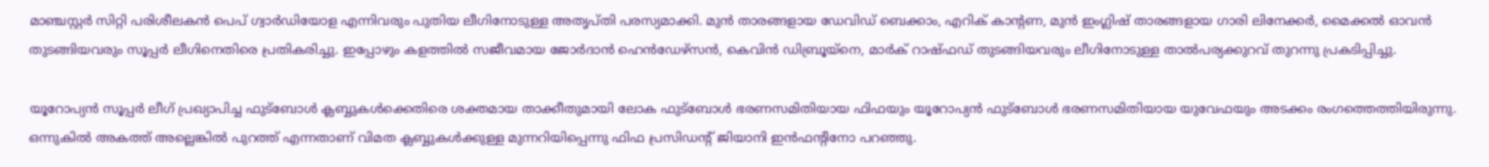മാഞ്ചസ്റ്റർ സിറ്റി പരിശീലകൻ പെപ് ഗ്വാർഡിയോള എന്നിവരും പുതിയ ലീഗിനോടുള്ള അതൃപ്തി പരസ്യമാക്കി. മുൻ താരങ്ങളായ ഡേവിഡ് ബെക്കാം, എറിക് കാന്റണ, മുൻ ഇംഗ്ലിഷ് താരങ്ങളായ ഗാരി ലിനേക്കർ, മൈക്കൽ ഓവൻ തുടങ്ങിയവരും സൂപ്പർ ലീഗിനെതിരെ പ്രതികരിച്ചു. ഇപ്പോഴും കളത്തിൽ സജീവമായ ജോർദാൻ ഹെൻഡേഴ്സൻ, കെവിൻ ഡിബ്രൂയ്നെ, മാർക് റാഷ്ഫഡ് തുടങ്ങിയവരും ലീഗിനോടുള്ള താൽപര്യക്കുറവ് തുറന്നു പ്രകടിപ്പിച്ചു.

യൂറോപ്യൻ സൂപ്പർ ലീഗ് പ്രഖ്യാപിച്ച ഫുട്ബോൾ ക്ലബ്ബുകൾക്കെതിരെ ശക്തമായ താക്കീതുമായി ലോക ഫുട്ബോൾ ഭരണസമിതിയായ ഫിഫയും യൂറോപ്യൻ ഫുട്ബോൾ ഭരണസമിതിയായ യുവേഫയും അടക്കം രംഗത്തെത്തിയിരുന്നു. ഒന്നുകിൽ അകത്ത് അല്ലെങ്കിൽ പുറത്ത് എന്നതാണ് വിമത ക്ലബ്ബുകൾക്കുള്ള മുന്നറിയിപ്പെന്നു ഫിഫ പ്രസിഡന്റ് ജിയാനി ഇൻഫന്റിനോ പറഞ്ഞു.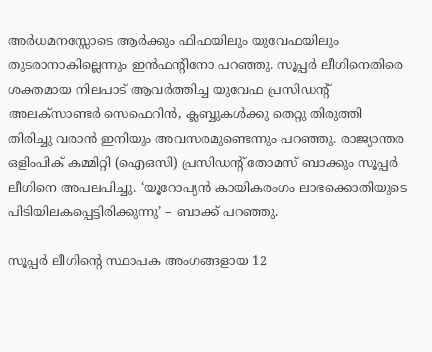അർധമനസ്സോടെ ആർക്കും ഫിഫയിലും യുവേഫയിലും തുടരാനാകില്ലെന്നും ഇൻഫന്റിനോ പറ‍ഞ്ഞു. സൂപ്പർ ലീഗിനെതിരെ ശക്തമായ നിലപാട് ആവർത്തിച്ച യുവേഫ പ്രസിഡന്റ് അലക്സാണ്ടർ സെഫെറിൻ, ക്ലബ്ബുകൾക്കു തെറ്റു തിരുത്തി തിരിച്ചു വരാൻ ഇനിയും അവസരമുണ്ടെന്നും പറഞ്ഞു. രാജ്യാന്തര ഒളിംപിക് കമ്മിറ്റി (ഐഒസി) പ്രസിഡന്റ് തോമസ് ബാക്കും സൂപ്പർ ലീഗിനെ അപലപിച്ചു. ‘യൂറോപ്യൻ കായികരംഗം ലാഭക്കൊതിയുടെ പിടിയിലകപ്പെട്ടിരിക്കുന്നു’ – ബാക്ക് പറഞ്ഞു.

സൂപ്പർ ലീഗിന്റെ സ്ഥാപക അംഗങ്ങളായ 12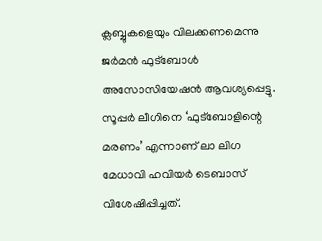ക്ലബ്ബുകളെയും വിലക്കണമെന്നു ജർമൻ ഫുട്ബോൾ അസോസിയേഷൻ ആവശ്യപ്പെട്ടു. സൂപ്പർ ലീഗിനെ ‘ഫുട്ബോളിന്റെ മരണം’ എന്നാണ് ലാ ലിഗ മേധാവി ഹവിയർ ടെബാസ് വിശേഷിപ്പിച്ചത്.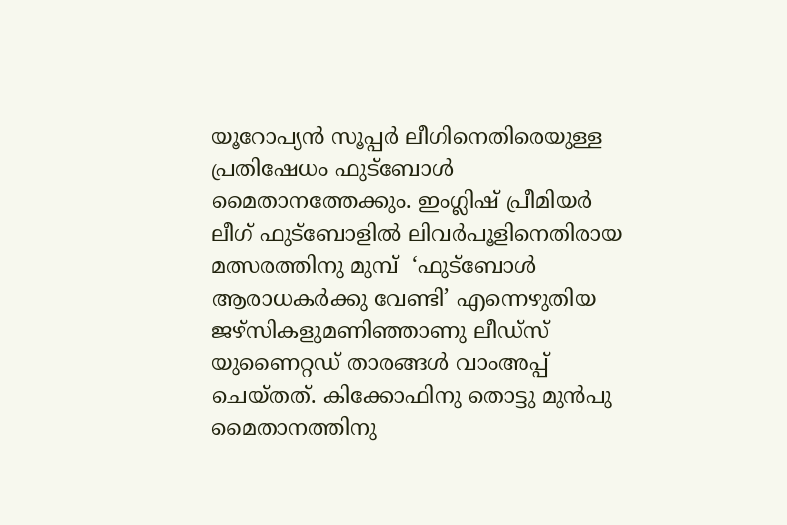യൂറോപ്യൻ സൂപ്പർ ലീഗിനെതിരെയുള്ള പ്രതിഷേധം ഫുട്ബോൾ മൈതാനത്തേക്കും. ഇംഗ്ലിഷ് പ്രീമിയർ ലീഗ് ഫുട്ബോളിൽ ലിവർപൂളിനെതിരായ മത്സരത്തിനു മുമ്പ്  ‘ഫുട്ബോൾ ആരാധകർക്കു വേണ്ടി’ എന്നെഴുതിയ ജഴ്സികളുമണി‍ഞ്ഞാണു ലീഡ്സ് യുണൈറ്റഡ് താരങ്ങൾ വാംഅപ്പ് ചെയ്തത്. കിക്കോഫിനു തൊട്ടു മുൻപു മൈതാനത്തിനു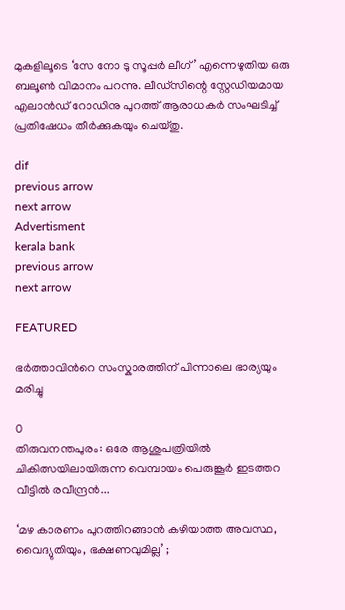മുകളിലൂടെ ‘സേ നോ ടു സൂപ്പർ ലീഗ്’ എന്നെഴുതിയ ഒരു ബലൂൺ വിമാനം പറന്നു. ലീഡ്സിന്റെ സ്റ്റേഡിയമായ എലാൻഡ് റോഡിനു പുറത്ത് ആരാധകർ സംഘടിച്ച് പ്രതിഷേധം തീർക്കുകയും ചെയ്തു.

dif
previous arrow
next arrow
Advertisment
kerala bank
previous arrow
next arrow

FEATURED

ഭർത്താവിന്‍റെ സംസ്കാരത്തിന് പിന്നാലെ ഭാര്യയും മരിച്ചു

0
തിരുവനന്തപുരം: ഒരേ ആശുപത്രിയിൽ ചികിത്സയിലായിരുന്ന വെമ്പായം പെരുങ്കൂർ ഇടത്തറ വീട്ടിൽ രവീന്ദ്രൻ...

‘മഴ കാരണം പുറത്തിറങ്ങാൻ കഴിയാത്ത അവസ്ഥ, വൈദ്യുതിയും, ഭക്ഷണവുമില്ല’ ;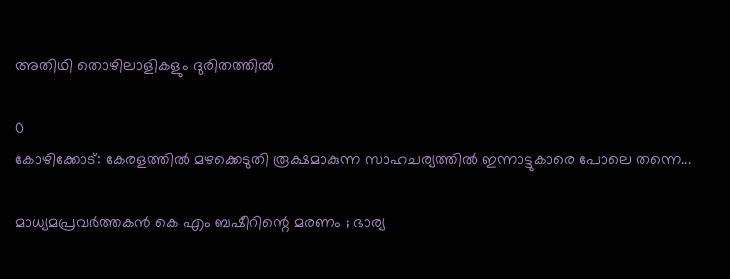അതിഥി തൊഴിലാളികളും ദുരിതത്തിൽ

0
കോഴിക്കോട്: കേരളത്തിൽ മഴക്കെടുതി രൂക്ഷമാകുന്ന സാഹചര്യത്തിൽ ഇന്നാട്ടുകാരെ പോലെ തന്നെ...

മാധ്യമപ്രവർത്തകൻ കെ എം ബഷീറിന്റെ മരണം ; ഭാര്യ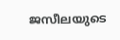ജസീലയുടെ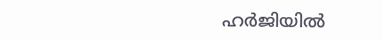ഹർജിയിൽ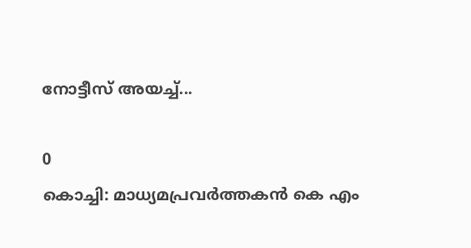നോട്ടീസ് അയച്ച്...

0
കൊച്ചി: മാധ്യമപ്രവർത്തകൻ കെ എം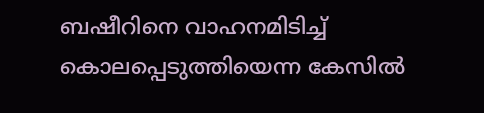ബഷീറിനെ വാഹനമിടിച്ച് കൊലപ്പെടുത്തിയെന്ന കേസിൽ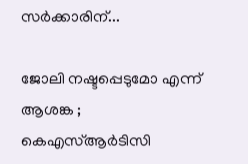സര്‍ക്കാരിന്...

ജോലി നഷ്ടപ്പെടുമോ എന്ന് ആശങ്ക ; കെഎസ്ആർടിസി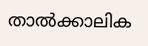താൽക്കാലിക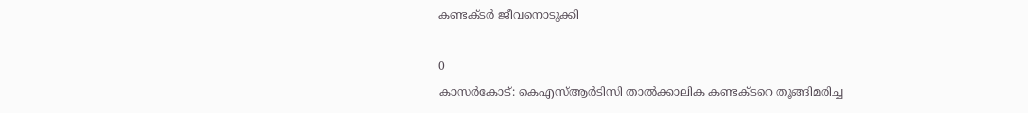കണ്ടക്ടർ ജീവനൊടുക്കി

0
കാസർകോട്: കെഎസ്ആർടിസി താൽക്കാലിക കണ്ടക്ടറെ തൂങ്ങിമരിച്ച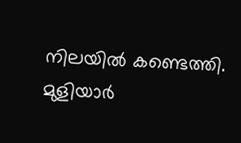നിലയിൽ കണ്ടെത്തി. മുളിയാർ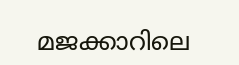മജക്കാറിലെ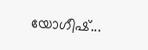യോഗീഷ്...